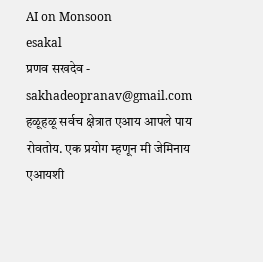AI on Monsoon
esakal
प्रणव सखदेव - sakhadeopranav@gmail.com
हळूहळू सर्वच क्षेत्रात एआय आपले पाय रोवतोय. एक प्रयोग म्हणून मी जेमिनाय एआयशी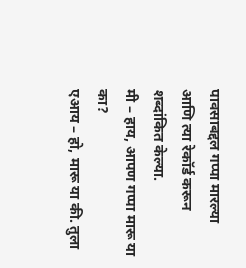पावसाबद्दल गप्पा मारल्या आणि त्या रेकॉर्ड करून शब्दांकित केल्या.
मी – हाय, आपण गप्पा मारू या का?
एआय – हो, मारू या की. तुला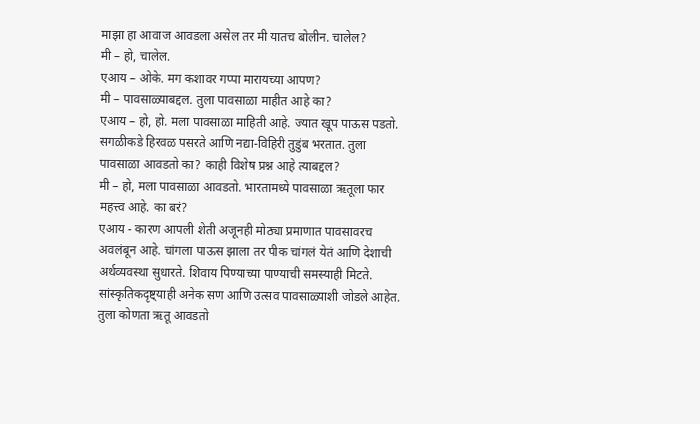माझा हा आवाज आवडला असेल तर मी यातच बोलीन. चालेल?
मी – हो, चालेल.
एआय – ओके. मग कशावर गप्पा मारायच्या आपण?
मी – पावसाळ्याबद्दल. तुला पावसाळा माहीत आहे का?
एआय – हो, हो. मला पावसाळा माहिती आहे. ज्यात खूप पाऊस पडतो. सगळीकडे हिरवळ पसरते आणि नद्या-विहिरी तुडुंब भरतात. तुला पावसाळा आवडतो का? काही विशेष प्रश्न आहे त्याबद्दल?
मी – हो, मला पावसाळा आवडतो. भारतामध्ये पावसाळा ऋतूला फार महत्त्व आहे. का बरं?
एआय - कारण आपली शेती अजूनही मोठ्या प्रमाणात पावसावरच अवलंबून आहे. चांगला पाऊस झाला तर पीक चांगलं येतं आणि देशाची अर्थव्यवस्था सुधारते. शिवाय पिण्याच्या पाण्याची समस्याही मिटते. सांस्कृतिकदृष्ट्याही अनेक सण आणि उत्सव पावसाळ्याशी जोडले आहेत. तुला कोणता ऋतू आवडतो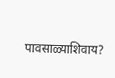पावसाळ्याशिवाय?